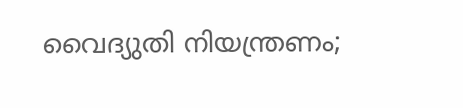വൈദ്യുതി നിയന്ത്രണം;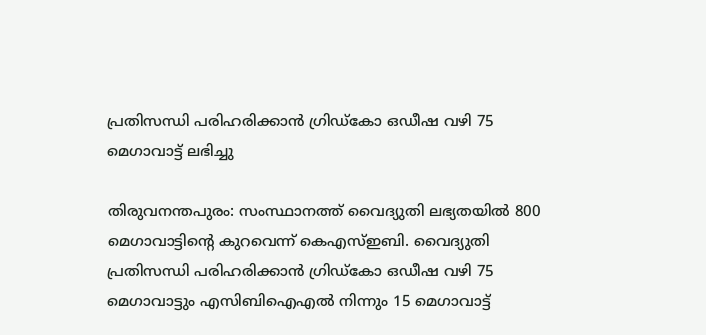പ്രതിസന്ധി പരിഹരിക്കാന്‍ ഗ്രിഡ്‌കോ ഒഡീഷ വഴി 75 മെഗാവാട്ട് ലഭിച്ചു

തിരുവനന്തപുരം: സംസ്ഥാനത്ത് വൈദ്യുതി ലഭ്യതയില്‍ 800 മെഗാവാട്ടിന്റെ കുറവെന്ന് കെഎസ്ഇബി. വൈദ്യുതി പ്രതിസന്ധി പരിഹരിക്കാന്‍ ഗ്രിഡ്‌കോ ഒഡീഷ വഴി 75 മെഗാവാട്ടും എസിബിഐഎല്‍ നിന്നും 15 മെഗാവാട്ട്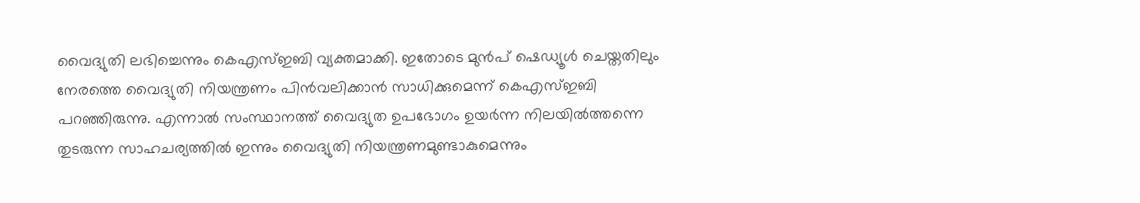വൈദ്യുതി ലഭിച്ചെന്നും കെഎസ്ഇബി വ്യക്തമാക്കി. ഇതോടെ മുന്‍പ് ഷെഡ്യൂള്‍ ചെയ്തതിലും നേരത്തെ വൈദ്യുതി നിയന്ത്രണം പിന്‍വലിക്കാന്‍ സാധിക്കുമെന്ന് കെഎസ്ഇബി പറഞ്ഞിരുന്നു. എന്നാല്‍ സംസ്ഥാനത്ത് വൈദ്യുത ഉപഭോഗം ഉയര്‍ന്ന നിലയില്‍ത്തന്നെ തുടരുന്ന സാഹചര്യത്തില്‍ ഇന്നും വൈദ്യുതി നിയന്ത്രണമുണ്ടാകുമെന്നും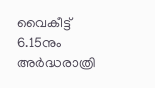വൈകീട്ട് 6.15നും അർദ്ധരാത്രി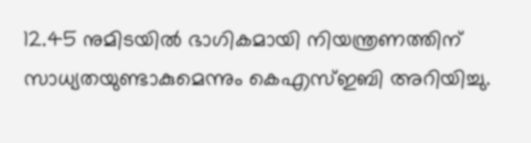12.45 നുമിടയില്‍ ഭാഗികമായി നിയന്ത്രണത്തിന് സാധ്യതയുണ്ടാകുമെന്നും കെഎസ്ഇബി അറിയിച്ചു.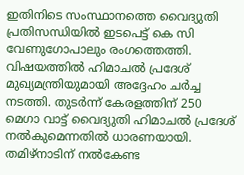ഇതിനിടെ സംസ്ഥാനത്തെ വൈദ്യുതി പ്രതിസന്ധിയില്‍ ഇടപെട്ട് കെ സി വേണുഗോപാലും രംഗത്തെത്തി. വിഷയത്തില്‍ ഹിമാചല്‍ പ്രദേശ് മുഖ്യമന്ത്രിയുമായി അദ്ദേഹം ചര്‍ച്ച നടത്തി. തുടര്‍ന്ന് കേരളത്തിന് 250 മെഗാ വാട്ട് വൈദ്യുതി ഹിമാചല്‍ പ്രദേശ് നല്‍കുമെന്നതിൽ ധാരണയായി. തമിഴ്‌നാടിന് നല്‍കേണ്ട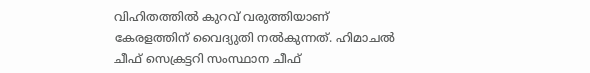വിഹിതത്തില്‍ കുറവ് വരുത്തിയാണ് കേരളത്തിന് വൈദ്യുതി നല്‍കുന്നത്. ഹിമാചല്‍ ചീഫ് സെക്രട്ടറി സംസ്ഥാന ചീഫ്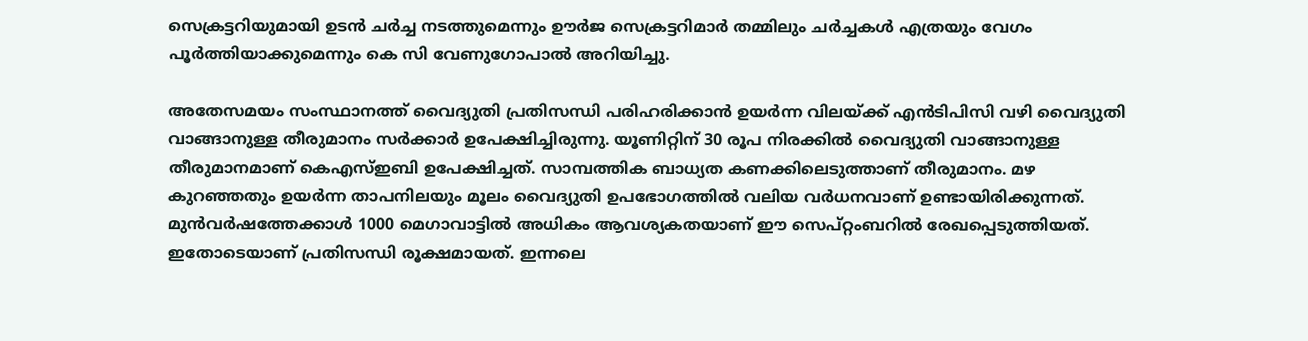സെക്രട്ടറിയുമായി ഉടന്‍ ചര്‍ച്ച നടത്തുമെന്നും ഊര്‍ജ സെക്രട്ടറിമാര്‍ തമ്മിലും ചര്‍ച്ചകള്‍ എത്രയും വേഗം പൂര്‍ത്തിയാക്കുമെന്നും കെ സി വേണുഗോപാല്‍ അറിയിച്ചു.

അതേസമയം സംസ്ഥാനത്ത് വൈദ്യുതി പ്രതിസന്ധി പരിഹരിക്കാന്‍ ഉയര്‍ന്ന വിലയ്ക്ക് എന്‍ടിപിസി വഴി വൈദ്യുതി വാങ്ങാനുള്ള തീരുമാനം സര്‍ക്കാര്‍ ഉപേക്ഷിച്ചിരുന്നു. യൂണിറ്റിന് 30 രൂപ നിരക്കില്‍ വൈദ്യുതി വാങ്ങാനുള്ള തീരുമാനമാണ് കെഎസ്ഇബി ഉപേക്ഷിച്ചത്. സാമ്പത്തിക ബാധ്യത കണക്കിലെടുത്താണ് തീരുമാനം. മഴ കുറഞ്ഞതും ഉയര്‍ന്ന താപനിലയും മൂലം വൈദ്യുതി ഉപഭോഗത്തില്‍ വലിയ വര്‍ധനവാണ് ഉണ്ടായിരിക്കുന്നത്. മുന്‍വര്‍ഷത്തേക്കാള്‍ 1000 മെഗാവാട്ടില്‍ അധികം ആവശ്യകതയാണ് ഈ സെപ്റ്റംബറില്‍ രേഖപ്പെടുത്തിയത്. ഇതോടെയാണ് പ്രതിസന്ധി രൂക്ഷമായത്. ഇന്നലെ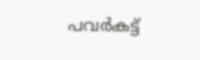പവര്‍കട്ട്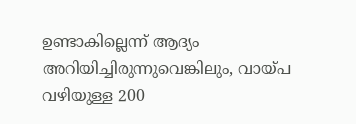ഉണ്ടാകില്ലെന്ന് ആദ്യം അറിയിച്ചിരുന്നുവെങ്കിലും, വായ്പ വഴിയുള്ള 200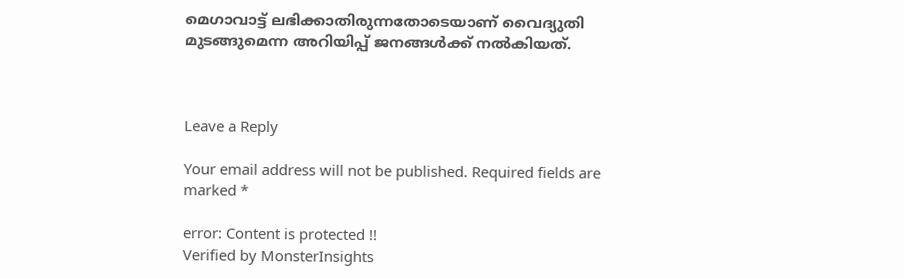മെഗാവാട്ട് ലഭിക്കാതിരുന്നതോടെയാണ് വൈദ്യുതി മുടങ്ങുമെന്ന അറിയിപ്പ് ജനങ്ങള്‍ക്ക് നല്‍കിയത്.



Leave a Reply

Your email address will not be published. Required fields are marked *

error: Content is protected !!
Verified by MonsterInsights